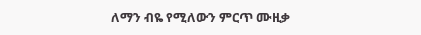ለማን ብዬ የሚለውን ምርጥ ሙዚቃ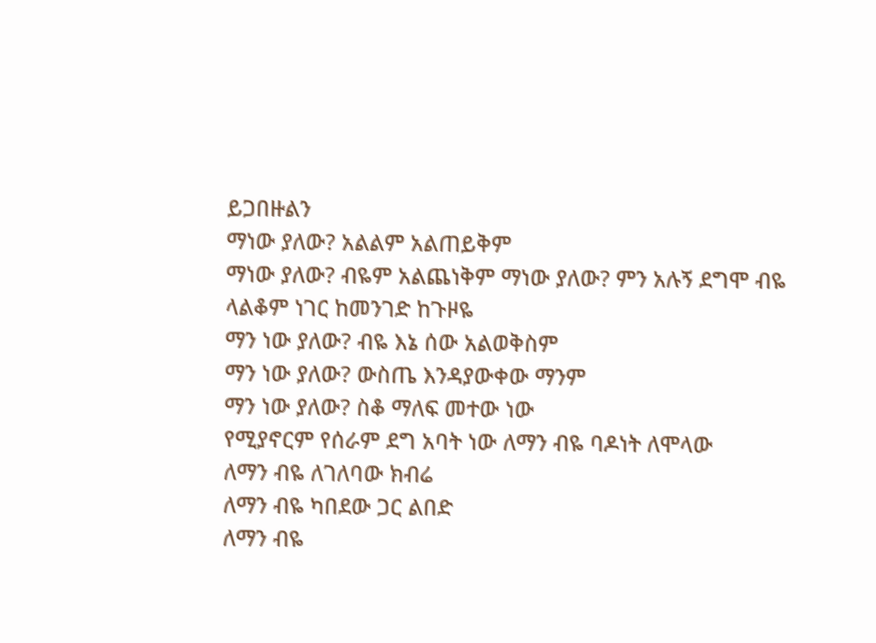ይጋበዙልን
ማነው ያለው? አልልም አልጠይቅም
ማነው ያለው? ብዬም አልጨነቅም ማነው ያለው? ምን አሉኝ ደግሞ ብዬ
ላልቆም ነገር ከመንገድ ከጉዞዬ
ማን ነው ያለው? ብዬ እኔ ሰው አልወቅስም
ማን ነው ያለው? ውስጤ እንዳያውቀው ማንም
ማን ነው ያለው? ስቆ ማለፍ መተው ነው
የሚያኖርም የሰራም ደግ አባት ነው ለማን ብዬ ባዶነት ለሞላው
ለማን ብዬ ለገለባው ክብሬ
ለማን ብዬ ካበደው ጋር ልበድ
ለማን ብዬ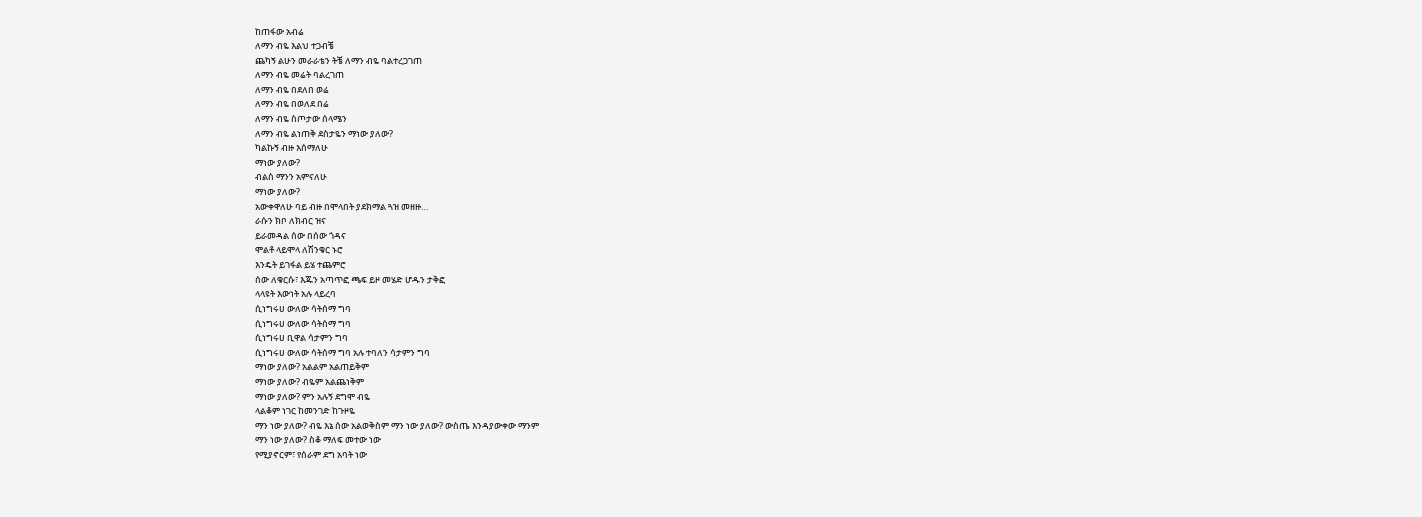ከጠፋው አብሬ
ለማን ብዬ እልህ ተጋብቼ
ጨካኝ ልሁን መራራቴን ትቼ ለማን ብዬ ባልተረጋገጠ
ለማን ብዬ መሬት ባልረገጠ
ለማን ብዬ በደለበ ወሬ
ለማን ብዬ በወለደ በሬ
ለማን ብዬ ስጦታው ሰላሜን
ለማን ብዬ ልነጠቅ ደስታዬን ማነው ያለው?
ካልኩኝ ብዙ እሰማለሁ
ማነው ያለው?
ብልስ ማንን አምናለሁ
ማነው ያለው?
አውቀዋለሁ ባይ ብዙ በሞላበት ያደክማል ጓዝ መዘዙ…
ራሱን ክቦ ለክብር ዝና
ይራመዳል ሰው በሰው ጎዳና
ሞልቶ ላይሞላ ለሽንቁር ኑሮ
እንዴት ይገፋል ይሄ ተጨምሮ
ሰው ለቁርሱ፣ እጁን አጣጥፎ ጫፍ ይዞ መሄድ ሆዱን ታቅፎ
ላላዩት እውነት አሉ ላይረባ
ሲነግሩሀ ውለው ሳትሰማ ግባ
ሲነግሩሀ ውለው ሳትሰማ ግባ
ሲነግሩሀ ቢዋል ሳታምን ግባ
ሲነግሩሀ ውለው ሳትሰማ ግባ አሉ ተባለን ሳታምን ግባ
ማነው ያለው? አልልም አልጠይቅም
ማነው ያለው? ብዬም አልጨነቅም
ማነው ያለው? ምን አሉኝ ደግሞ ብዬ
ላልቆም ነገር ከመንገድ ከጉዞዬ
ማን ነው ያለው? ብዬ እኔ ሰው አልወቅስም ማን ነው ያለው? ውስጤ እንዳያውቀው ማንም
ማን ነው ያለው? ስቆ ማለፍ መተው ነው
የሚያኖርም፣ የሰራም ደግ አባት ነው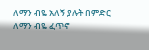ለማን ብዬ አለኝ ያሉት በምድር
ለማን ብዬ ፈጥኖ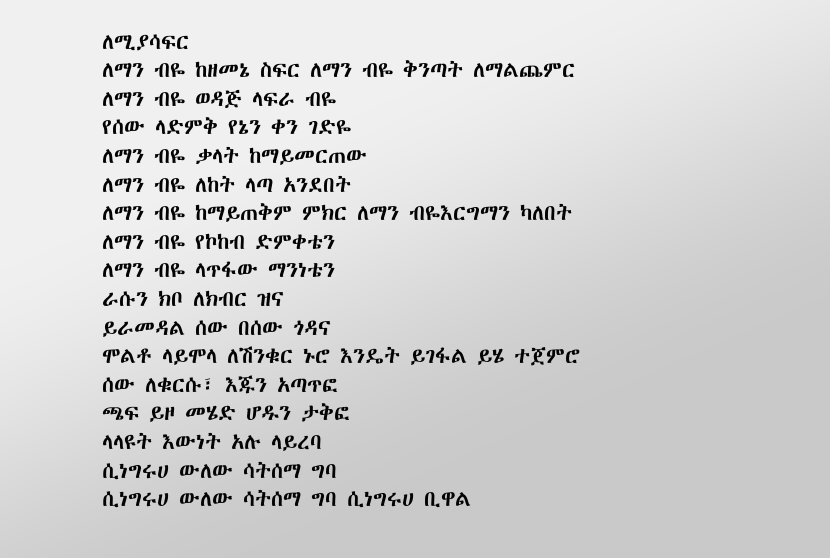ለሚያሳፍር
ለማን ብዬ ከዘመኔ ስፍር ለማን ብዬ ቅንጣት ለማልጨምር
ለማን ብዬ ወዳጅ ላፍራ ብዬ
የሰው ላድምቅ የኔን ቀን ገድዬ
ለማን ብዬ ቃላት ከማይመርጠው
ለማን ብዬ ለከት ላጣ አንደበት
ለማን ብዬ ከማይጠቅም ምክር ለማን ብዬእርግማን ካለበት
ለማን ብዬ የኮከብ ድምቀቴን
ለማን ብዬ ላጥፋው ማንነቴን
ራሱን ክቦ ለክብር ዝና
ይራመዳል ሰው በሰው ጎዳና
ሞልቶ ላይሞላ ለሽንቁር ኑሮ እንዴት ይገፋል ይሄ ተጀምሮ
ሰው ለቁርሱ፣ እጁን አጣጥፎ
ጫፍ ይዞ መሄድ ሆዱን ታቅፎ
ላላዩት እውነት አሉ ላይረባ
ሲነግሩሀ ውለው ሳትሰማ ግባ
ሲነግሩሀ ውለው ሳትሰማ ግባ ሲነግሩሀ ቢዋል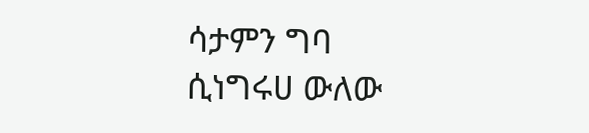ሳታምን ግባ
ሲነግሩሀ ውለው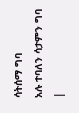ሳትሰማ ግባ
አሉ ተባለን ሳታምን ግባ
|